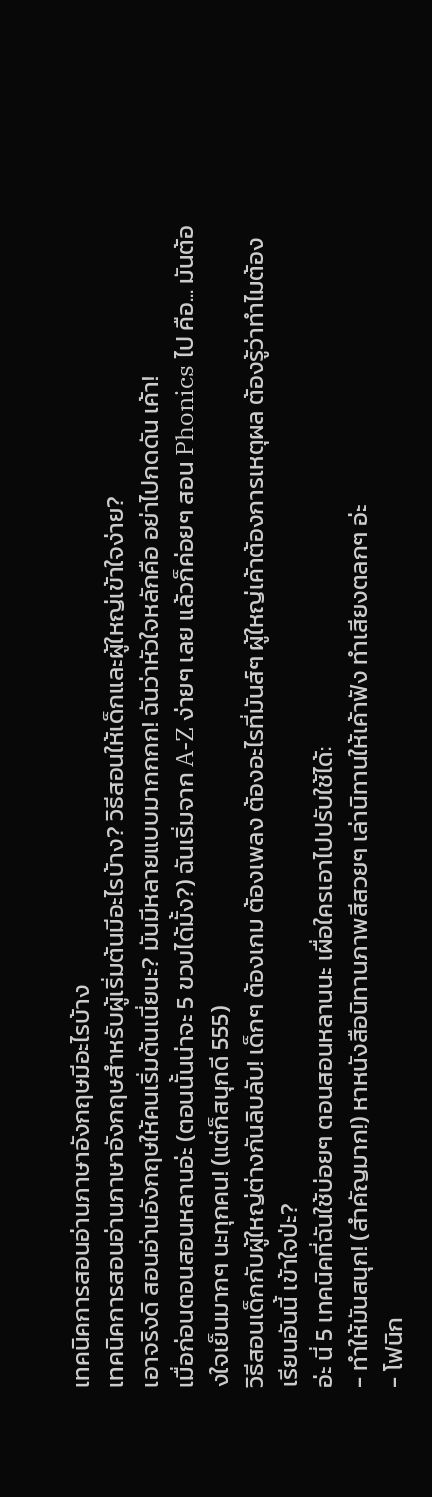เทคนิคการสอนอ่านภาษาอังกฤษมีอะไรบ้าง
เทคนิคการสอนอ่านภาษาอังกฤษสำหรับผู้เริ่มต้นมีอะไรบ้าง? วิธีสอนให้เด็กและผู้ใหญ่เข้าใจง่าย?
เอาจริงดิ สอนอ่านอังกฤษให้คนเริ่มต้นเนี่ยนะ? มันมีหลายแบบมากกกก! ฉันว่าหัวใจหลักคือ อย่าไปกดดัน เค้า!
เมื่อก่อนตอนสอนหลานอ่ะ (ตอนนั้นน่าจะ 5 ขวบได้มั้ง?) ฉันเริ่มจาก A-Z ง่ายๆ เลย แล้วก็ค่อยๆ สอน Phonics ไป คือ... มันต้องใจเย็นมากๆ นะทุกคน! (แต่ก็สนุกดี 555)
วิธีสอนเด็กกับผู้ใหญ่ต่างกันลิบลับ! เด็กๆ ต้องเกม ต้องเพลง ต้องอะไรที่มันส์ๆ ผู้ใหญ่เค้าต้องการเหตุผล ต้องรู้ว่าทำไมต้องเรียนอันนี้ เข้าใจป่ะ?
อ่ะ นี่ 5 เทคนิคที่ฉันใช้บ่อยๆ ตอนสอนหลานนะ เผื่อใครเอาไปปรับใช้ได้:
- ทำให้มันสนุก! (สำคัญมาก!) หาหนังสือนิทานภาพสีสวยๆ เล่านิทานให้เค้าฟัง ทำเสียงตลกๆ อ่ะ
- โฟนิก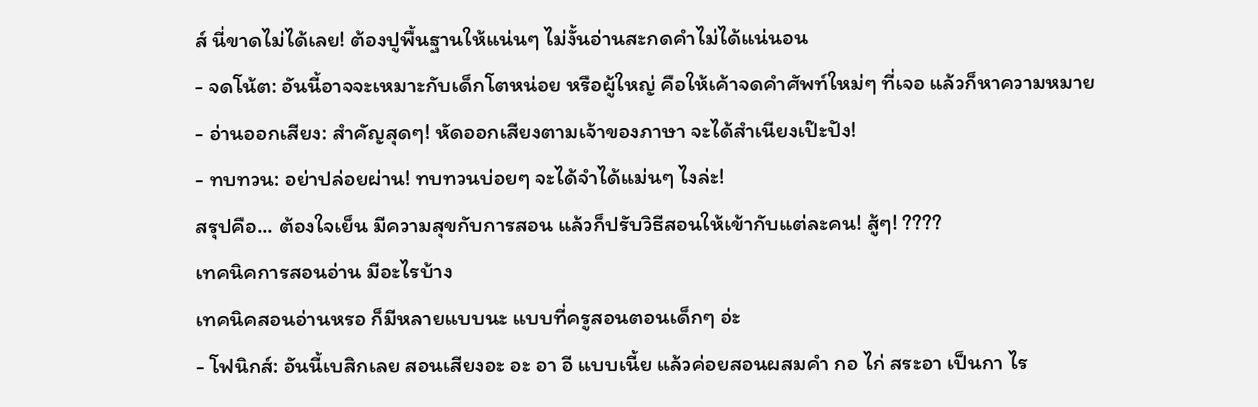ส์ นี่ขาดไม่ได้เลย! ต้องปูพื้นฐานให้แน่นๆ ไม่งั้นอ่านสะกดคำไม่ได้แน่นอน
- จดโน้ต: อันนี้อาจจะเหมาะกับเด็กโตหน่อย หรือผู้ใหญ่ คือให้เค้าจดคำศัพท์ใหม่ๆ ที่เจอ แล้วก็หาความหมาย
- อ่านออกเสียง: สำคัญสุดๆ! หัดออกเสียงตามเจ้าของภาษา จะได้สำเนียงเป๊ะปัง!
- ทบทวน: อย่าปล่อยผ่าน! ทบทวนบ่อยๆ จะได้จำได้แม่นๆ ไงล่ะ!
สรุปคือ... ต้องใจเย็น มีความสุขกับการสอน แล้วก็ปรับวิธีสอนให้เข้ากับแต่ละคน! สู้ๆ! ????
เทคนิคการสอนอ่าน มีอะไรบ้าง
เทคนิคสอนอ่านหรอ ก็มีหลายแบบนะ แบบที่ครูสอนตอนเด็กๆ อ่ะ
- โฟนิกส์: อันนี้เบสิกเลย สอนเสียงอะ อะ อา อี แบบเนี้ย แล้วค่อยสอนผสมคำ กอ ไก่ สระอา เป็นกา ไร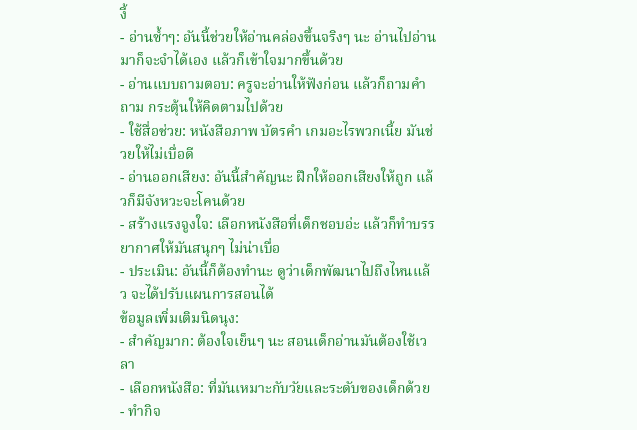งี้
- อ่านซ้ำๆ: อันนี้ช่วยให้อ่านคล่องขึ้นจริงๆ นะ อ่านไปอ่านมาก็จะจำได้เอง แล้วก็เข้าใจมากขึ้นด้วย
- อ่านแบบถามตอบ: ครูจะอ่านให้ฟังก่อน แล้วก็ถามคำถาม กระตุ้นให้คิดตามไปด้วย
- ใช้สื่อช่วย: หนังสือภาพ บัตรคำ เกมอะไรพวกเนี้ย มันช่วยให้ไม่เบื่อดี
- อ่านออกเสียง: อันนี้สำคัญนะ ฝึกให้ออกเสียงให้ถูก แล้วก็มีจังหวะจะโคนด้วย
- สร้างแรงจูงใจ: เลือกหนังสือที่เด็กชอบอ่ะ แล้วก็ทำบรรยากาศให้มันสนุกๆ ไม่น่าเบื่อ
- ประเมิน: อันนี้ก็ต้องทำนะ ดูว่าเด็กพัฒนาไปถึงไหนแล้ว จะได้ปรับแผนการสอนได้
ข้อมูลเพิ่มเติมนิดนุง:
- สำคัญมาก: ต้องใจเย็นๆ นะ สอนเด็กอ่านมันต้องใช้เวลา
- เลือกหนังสือ: ที่มันเหมาะกับวัยและระดับของเด็กด้วย
- ทำกิจ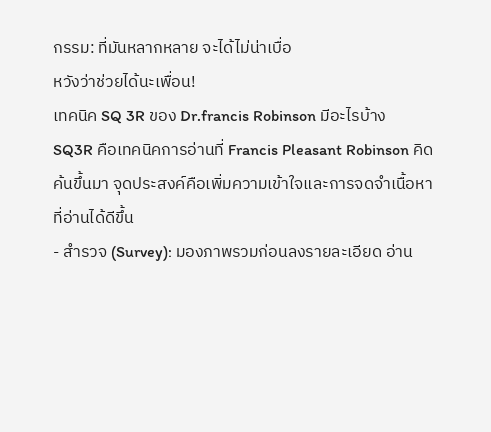กรรม: ที่มันหลากหลาย จะได้ไม่น่าเบื่อ
หวังว่าช่วยได้นะเพื่อน!
เทคนิค SQ 3R ของ Dr.francis Robinson มีอะไรบ้าง
SQ3R คือเทคนิคการอ่านที่ Francis Pleasant Robinson คิดค้นขึ้นมา จุดประสงค์คือเพิ่มความเข้าใจและการจดจำเนื้อหาที่อ่านได้ดีขึ้น
- สำรวจ (Survey): มองภาพรวมก่อนลงรายละเอียด อ่าน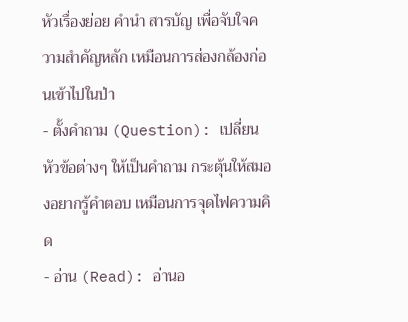หัวเรื่องย่อย คำนำ สารบัญ เพื่อจับใจความสำคัญหลัก เหมือนการส่องกล้องก่อนเข้าไปในป่า
- ตั้งคำถาม (Question): เปลี่ยนหัวข้อต่างๆ ให้เป็นคำถาม กระตุ้นให้สมองอยากรู้คำตอบ เหมือนการจุดไฟความคิด
- อ่าน (Read): อ่านอ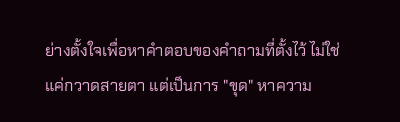ย่างตั้งใจเพื่อหาคำตอบของคำถามที่ตั้งไว้ ไม่ใช่แค่กวาดสายตา แต่เป็นการ "ขุด" หาความ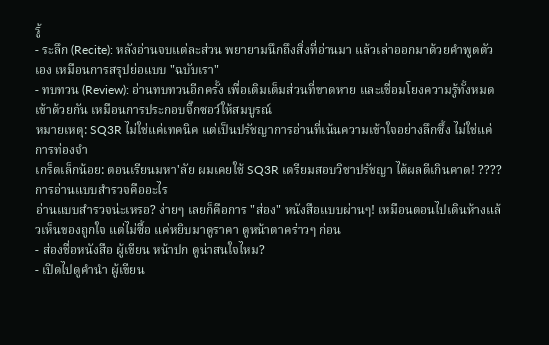รู้
- ระลึก (Recite): หลังอ่านจบแต่ละส่วน พยายามนึกถึงสิ่งที่อ่านมา แล้วเล่าออกมาด้วยคำพูดตัวเอง เหมือนการสรุปย่อแบบ "ฉบับเรา"
- ทบทวน (Review): อ่านทบทวนอีกครั้ง เพื่อเติมเต็มส่วนที่ขาดหาย และเชื่อมโยงความรู้ทั้งหมดเข้าด้วยกัน เหมือนการประกอบจิ๊กซอว์ให้สมบูรณ์
หมายเหตุ: SQ3R ไม่ใช่แค่เทคนิค แต่เป็นปรัชญาการอ่านที่เน้นความเข้าใจอย่างลึกซึ้ง ไม่ใช่แค่การท่องจำ
เกร็ดเล็กน้อย: ตอนเรียนมหา'ลัย ผมเคยใช้ SQ3R เตรียมสอบวิชาปรัชญา ได้ผลดีเกินคาด! ????
การอ่านแบบสำรวจคืออะไร
อ่านแบบสำรวจน่ะเหรอ? ง่ายๆ เลยก็คือการ "ส่อง" หนังสือแบบผ่านๆ! เหมือนตอนไปเดินห้างแล้วเห็นของถูกใจ แต่ไม่ซื้อ แค่หยิบมาดูราคา ดูหน้าตาคร่าวๆ ก่อน
- ส่องชื่อหนังสือ ผู้เขียน หน้าปก ดูน่าสนใจไหม?
- เปิดไปดูคำนำ ผู้เขียน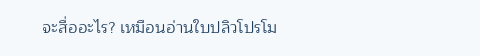จะสื่ออะไร? เหมือนอ่านใบปลิวโปรโม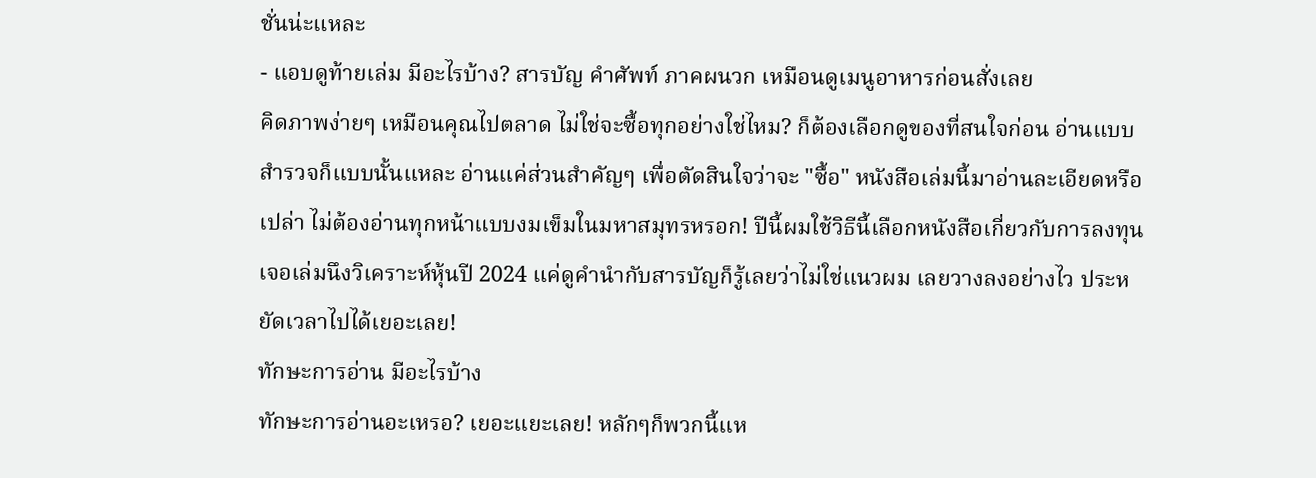ชั่นน่ะแหละ
- แอบดูท้ายเล่ม มีอะไรบ้าง? สารบัญ คำศัพท์ ภาคผนวก เหมือนดูเมนูอาหารก่อนสั่งเลย
คิดภาพง่ายๆ เหมือนคุณไปตลาด ไม่ใช่จะซื้อทุกอย่างใช่ไหม? ก็ต้องเลือกดูของที่สนใจก่อน อ่านแบบสำรวจก็แบบนั้นแหละ อ่านแค่ส่วนสำคัญๆ เพื่อตัดสินใจว่าจะ "ซื้อ" หนังสือเล่มนี้มาอ่านละเอียดหรือเปล่า ไม่ต้องอ่านทุกหน้าแบบงมเข็มในมหาสมุทรหรอก! ปีนี้ผมใช้วิธีนี้เลือกหนังสือเกี่ยวกับการลงทุน เจอเล่มนึงวิเคราะห์หุ้นปี 2024 แค่ดูคำนำกับสารบัญก็รู้เลยว่าไม่ใช่แนวผม เลยวางลงอย่างไว ประหยัดเวลาไปได้เยอะเลย!
ทักษะการอ่าน มีอะไรบ้าง
ทักษะการอ่านอะเหรอ? เยอะแยะเลย! หลักๆก็พวกนี้แห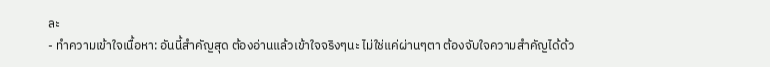ละ
- ทำความเข้าใจเนื้อหา: อันนี้สำคัญสุด ต้องอ่านแล้วเข้าใจจริงๆนะ ไม่ใช่แค่ผ่านๆตา ต้องจับใจความสำคัญได้ด้ว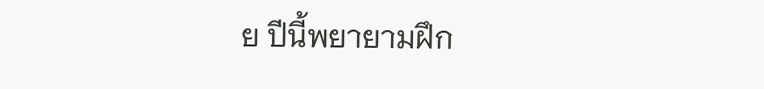ย ปีนี้พยายามฝึก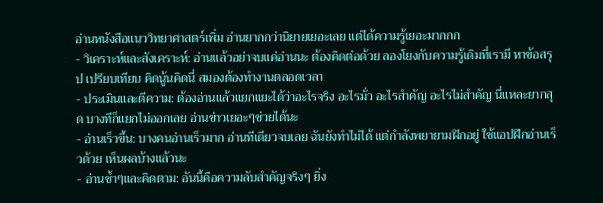อ่านหนังสือแนววิทยาศาสตร์เพิ่ม อ่านยากกว่านิยายเยอะเลย แต่ได้ความรู้เยอะมากกก
- วิเคราะห์และสังเคราะห์: อ่านแล้วอย่าจบแค่อ่านนะ ต้องคิดต่อด้วย ลองโยงกับความรู้เดิมที่เรามี หาข้อสรุป เปรียบเทียบ คิดนู้นคิดนี่ สมองต้องทำงานตลอดเวลา
- ประเมินและตีความ: ต้องอ่านแล้วแยกแยะได้ว่าอะไรจริง อะไรมั่ว อะไรสำคัญ อะไรไม่สำคัญ นี่แหละยากสุด บางทีก็แยกไม่ออกเลย อ่านข่าวเยอะๆช่วยได้นะ
- อ่านเร็วขึ้น: บางคนอ่านเร็วมาก อ่านทีเดียวจบเลย ฉันยังทำไม่ได้ แต่กำลังพยายามฝึกอยู่ ใช้แอปฝึกอ่านเร็วด้วย เห็นผลบ้างแล้วนะ
- อ่านซ้ำๆและคิดตาม: อันนี้คือความลับสำคัญจริงๆ ยิ่ง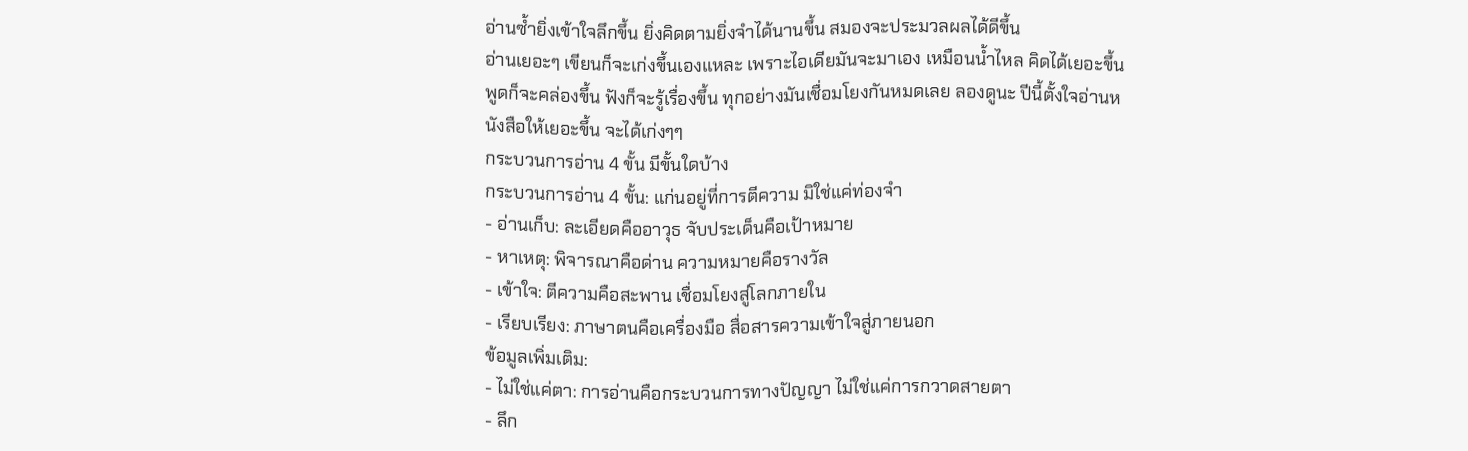อ่านซ้ำยิ่งเข้าใจลึกขึ้น ยิ่งคิดตามยิ่งจำได้นานขึ้น สมองจะประมวลผลได้ดีขึ้น
อ่านเยอะๆ เขียนก็จะเก่งขึ้นเองแหละ เพราะไอเดียมันจะมาเอง เหมือนน้ำไหล คิดได้เยอะขึ้น พูดก็จะคล่องขึ้น ฟังก็จะรู้เรื่องขึ้น ทุกอย่างมันเชื่อมโยงกันหมดเลย ลองดูนะ ปีนี้ตั้งใจอ่านหนังสือให้เยอะขึ้น จะได้เก่งๆๆ
กระบวนการอ่าน 4 ขั้น มีขั้นใดบ้าง
กระบวนการอ่าน 4 ขั้น: แก่นอยู่ที่การตีความ มิใช่แค่ท่องจำ
- อ่านเก็บ: ละเอียดคืออาวุธ จับประเด็นคือเป้าหมาย
- หาเหตุ: พิจารณาคือด่าน ความหมายคือรางวัล
- เข้าใจ: ตีความคือสะพาน เชื่อมโยงสู่โลกภายใน
- เรียบเรียง: ภาษาตนคือเครื่องมือ สื่อสารความเข้าใจสู่ภายนอก
ข้อมูลเพิ่มเติม:
- ไม่ใช่แค่ตา: การอ่านคือกระบวนการทางปัญญา ไม่ใช่แค่การกวาดสายตา
- ลึก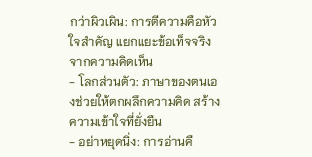กว่าผิวเผิน: การตีความคือหัวใจสำคัญ แยกแยะข้อเท็จจริงจากความคิดเห็น
- โลกส่วนตัว: ภาษาของตนเองช่วยให้ตกผลึกความคิด สร้างความเข้าใจที่ยั่งยืน
- อย่าหยุดนิ่ง: การอ่านคื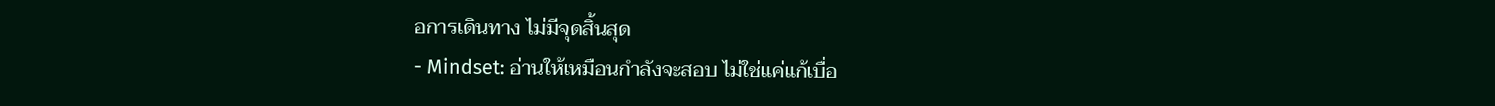อการเดินทาง ไม่มีจุดสิ้นสุด
- Mindset: อ่านให้เหมือนกำลังจะสอบ ไม่ใช่แค่แก้เบื่อ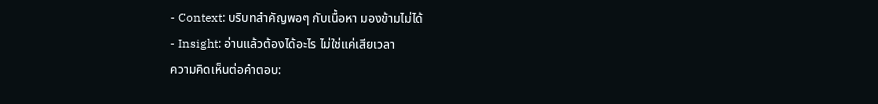- Context: บริบทสำคัญพอๆ กับเนื้อหา มองข้ามไม่ได้
- Insight: อ่านแล้วต้องได้อะไร ไม่ใช่แค่เสียเวลา
ความคิดเห็นต่อคำตอบ: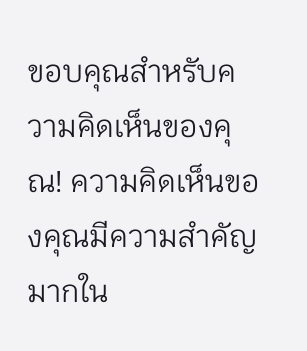ขอบคุณสำหรับความคิดเห็นของคุณ! ความคิดเห็นของคุณมีความสำคัญมากใน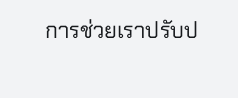การช่วยเราปรับป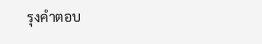รุงคำตอบ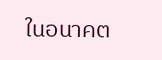ในอนาคต